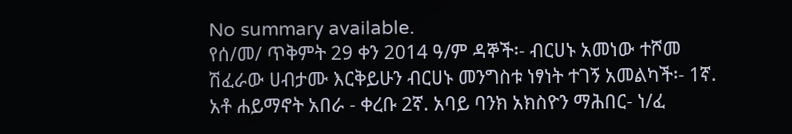No summary available.
የሰ/መ/ ጥቅምት 29 ቀን 2014 ዓ/ም ዳኞች፡- ብርሀኑ አመነው ተሾመ ሽፈራው ሀብታሙ እርቅይሁን ብርሀኑ መንግስቱ ነፃነት ተገኝ አመልካች፡- 1ኛ. አቶ ሐይማኖት አበራ - ቀረቡ 2ኛ. አባይ ባንክ አክስዮን ማሕበር- ነ/ፈ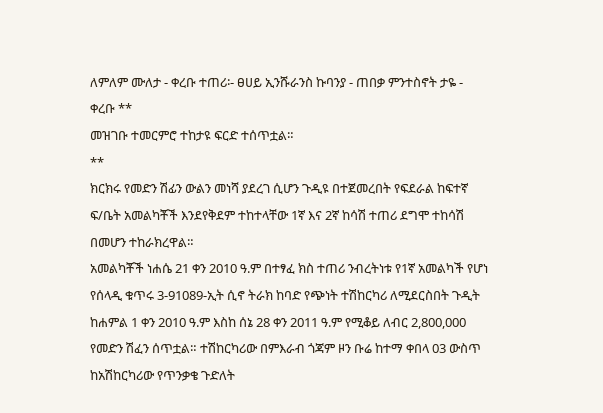ለምለም ሙለታ - ቀረቡ ተጠሪ፡- ፀሀይ ኢንሹራንስ ኩባንያ - ጠበቃ ምንተስኖት ታዬ - ቀረቡ **
መዝገቡ ተመርምሮ ተከታዩ ፍርድ ተሰጥቷል።
**
ክርክሩ የመድን ሽፊን ውልን መነሻ ያደረገ ሲሆን ጉዲዩ በተጀመረበት የፍደራል ከፍተኛ ፍ/ቤት አመልካቾች እንደየቅደም ተከተላቸው 1ኛ እና 2ኛ ከሳሽ ተጠሪ ደግሞ ተከሳሽ በመሆን ተከራክረዋል።
አመልካቾች ነሐሴ 21 ቀን 2010 ዓ.ም በተፃፈ ክስ ተጠሪ ንብረትነቱ የ1ኛ አመልካች የሆነ የሰላዲ ቁጥሩ 3-91089-ኢት ሲኖ ትራክ ከባድ የጭነት ተሽከርካሪ ለሚደርስበት ጉዲት ከሐምል 1 ቀን 2010 ዓ.ም እስከ ሰኔ 28 ቀን 2011 ዓ.ም የሚቆይ ለብር 2,800,000 የመድን ሽፈን ሰጥቷል። ተሽከርካሪው በምእራብ ጎጃም ዞን ቡሬ ከተማ ቀበላ 03 ውስጥ ከአሽከርካሪው የጥንቃቄ ጉድለት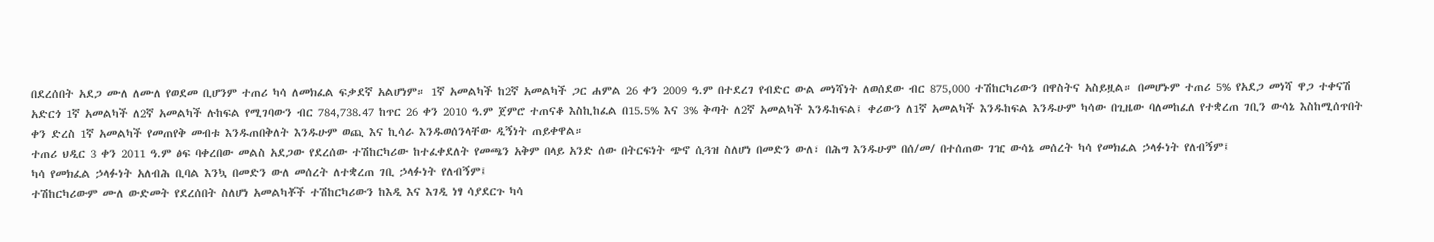በደረሰበት አደጋ ሙለ ለሙለ የወደመ ቢሆንም ተጠሪ ካሳ ለመክፈል ፍቃደኛ አልሆነም። 1ኛ አመልካች ከ2ኛ አመልካች ጋር ሐምል 26 ቀን 2009 ዓ.ም በተደረገ የብድር ውል መነሻነት ለወሰደው ብር 875,000 ተሽከርካሪውን በዋስትና አስይዟል። በመሆኑም ተጠሪ 5% የአደጋ መነሻ ዋጋ ተቀናሽ አድርጎ 1ኛ አመልካች ለ2ኛ አመልካች ሉከፍል የሚገባውን ብር 784,738.47 ከጥር 26 ቀን 2010 ዓ.ም ጀምሮ ተጠናቆ እስኪከፈል በ15.5% እና 3% ቅጣት ለ2ኛ አመልካች እንዱከፍል፤ ቀሪውን ለ1ኛ አመልካች እንዱከፍል እንዱሁም ካሳው በጊዜው ባለመከፈለ የተቋረጠ ገቢን ውሳኔ እስከሚሰጥበት ቀን ድረስ 1ኛ አመልካች የመጠየቅ መብቱ እንዱጠበቅለት እንዱሁም ወጪ እና ኪሳራ እንዱወሰንላቸው ዲኝነት ጠይቀዋል።
ተጠሪ ህዲር 3 ቀን 2011 ዓ.ም ፅፍ ባቀረበው መልስ አደጋው የደረሰው ተሽከርካሪው ከተፈቀደለት የመጫን አቅም በላይ አንድ ሰው በትርፍነት ጭኖ ሲጓዝ ስለሆነ በመድን ውለ፣ በሕግ እንዱሁም በሰ/መ/ በተሰጠው ገዢ ውሳኔ መሰረት ካሳ የመክፈል ኃላፉነት የለብኝም፤
ካሳ የመክፈል ኃላፉነት አለብሕ ቢባል እንኳ በመድን ውለ መሰረት ለተቋረጠ ገቢ ኃላፉነት የለብኝም፤
ተሽከርካሪውም ሙለ ውድመት የደረሰበት ስለሆነ አመልካቾች ተሽከርካሪውን ከእዲ እና እገዲ ነፃ ሳያደርጉ ካሳ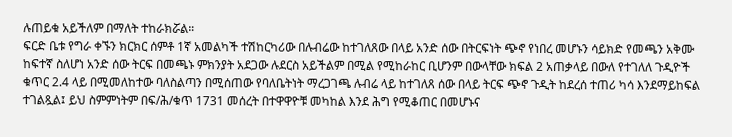ሉጠይቁ አይችለም በማለት ተከራክሯል።
ፍርድ ቤቱ የግራ ቀኙን ክርክር ሰምቶ 1ኛ አመልካች ተሽከርካሪው በሉብሬው ከተገለጸው በላይ አንድ ሰው በትርፍነት ጭኖ የነበረ መሆኑን ሳይክድ የመጫን አቅሙ ከፍተኛ ስለሆነ አንድ ሰው ትርፍ በመጫኑ ምክንያት አደጋው ሉደርስ አይችልም በሚል የሚከራከር ቢሆንም በውላቸው ክፍል 2 አጠቃላይ በውለ የተገለለ ጉዲዮች ቁጥር 2.4 ላይ በሚመለከተው ባለስልጣን በሚሰጠው የባለቤትነት ማረጋገጫ ሉብሬ ላይ ከተገለጸ ሰው በላይ ትርፍ ጭኖ ጉዲት ከደረሰ ተጠሪ ካሳ እንደማይከፍል ተገልጿል፤ ይህ ስምምነትም በፍ/ሕ/ቁጥ 1731 መሰረት በተዋዋዮቹ መካከል እንደ ሕግ የሚቆጠር በመሆኑና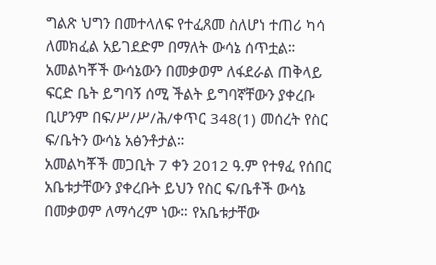ግልጽ ህግን በመተላለፍ የተፈጸመ ስለሆነ ተጠሪ ካሳ ለመክፈል አይገደድም በማለት ውሳኔ ሰጥቷል።
አመልካቾች ውሳኔውን በመቃወም ለፋደራል ጠቅላይ ፍርድ ቤት ይግባኝ ሰሚ ችልት ይግባኛቸውን ያቀረቡ ቢሆንም በፍ/ሥ/ሥ/ሕ/ቀጥር 348(1) መሰረት የስር ፍ/ቤትን ውሳኔ አፅንቶታል።
አመልካቾች መጋቢት 7 ቀን 2012 ዓ.ም የተፃፈ የሰበር አቤቱታቸውን ያቀረቡት ይህን የስር ፍ/ቤቶች ውሳኔ በመቃወም ለማሳረም ነው። የአቤቱታቸው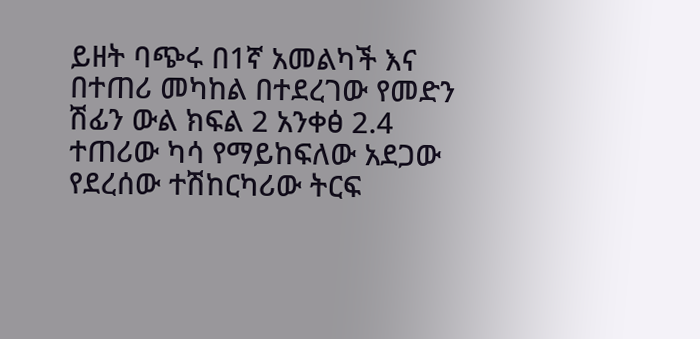ይዘት ባጭሩ በ1ኛ አመልካች እና በተጠሪ መካከል በተደረገው የመድን ሽፊን ውል ክፍል 2 አንቀፅ 2.4 ተጠሪው ካሳ የማይከፍለው አደጋው የደረሰው ተሽከርካሪው ትርፍ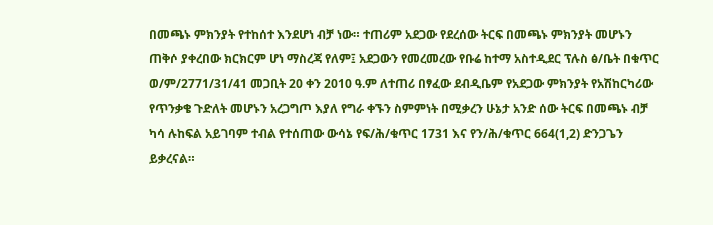በመጫኑ ምክንያት የተከሰተ እንደሆነ ብቻ ነው። ተጠሪም አደጋው የደረሰው ትርፍ በመጫኑ ምክንያት መሆኑን ጠቅሶ ያቀረበው ክርክርም ሆነ ማስረጃ የለም፤ አደጋውን የመረመረው የቡሬ ከተማ አስተዲደር ፕሉስ ፅ/ቤት በቁጥር ወ/ም/2771/31/41 መጋቢት 20 ቀን 2010 ዓ.ም ለተጠሪ በፃፈው ደብዲቤም የአደጋው ምክንያት የአሽከርካሪው የጥንቃቄ ጉድለት መሆኑን አረጋግጦ እያለ የግራ ቀኙን ስምምነት በሚቃረን ሁኔታ አንድ ሰው ትርፍ በመጫኑ ብቻ ካሳ ሉከፍል አይገባም ተብል የተሰጠው ውሳኔ የፍ/ሕ/ቁጥር 1731 እና የን/ሕ/ቁጥር 664(1,2) ድንጋጌን ይቃረናል።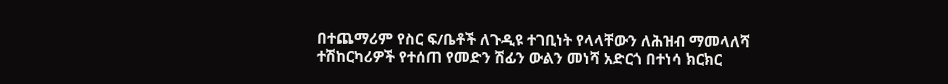በተጨማሪም የስር ፍ/ቤቶች ለጉዲዩ ተገቢነት የላላቸውን ለሕዝብ ማመላለሻ ተሽከርካሪዎች የተሰጠ የመድን ሽፊን ውልን መነሻ አድርጎ በተነሳ ክርክር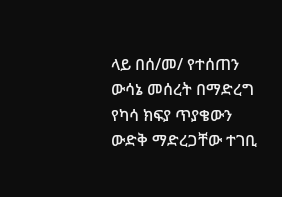ላይ በሰ/መ/ የተሰጠን ውሳኔ መሰረት በማድረግ የካሳ ክፍያ ጥያቄውን ውድቅ ማድረጋቸው ተገቢ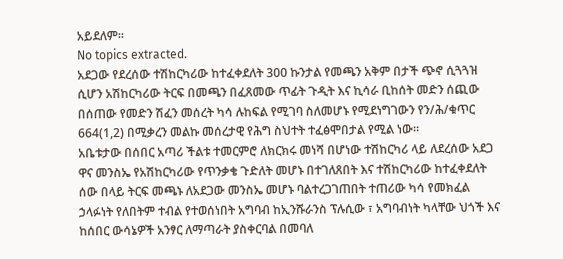አይደለም።
No topics extracted.
አደጋው የደረሰው ተሽከርካሪው ከተፈቀደለት 300 ኩንታል የመጫን አቅም በታች ጭኖ ሲጓጓዝ ሲሆን አሽከርካሪው ትርፍ በመጫን በፈጸመው ጥፊት ጉዲት እና ኪሳራ ቢከሰት መድን ሰጪው በሰጠው የመድን ሽፈን መሰረት ካሳ ሉከፍል የሚገባ ስለመሆኑ የሚደነግገውን የን/ሕ/ቁጥር 664(1,2) በሚቃረን መልኩ መሰረታዊ የሕግ ስህተት ተፈፅሞበታል የሚል ነው።
አቤቱታው በሰበር አጣሪ ችልቱ ተመርምሮ ለክርክሩ መነሻ በሆነው ተሽከርካሪ ላይ ለደረሰው አደጋ ዋና መንስኤ የአሽከርካሪው የጥንቃቄ ጉድለት መሆኑ በተገለጸበት እና ተሽከርካሪው ከተፈቀደለት ሰው በላይ ትርፍ መጫኑ ለአደጋው መንስኤ መሆኑ ባልተረጋገጠበት ተጠሪው ካሳ የመክፈል ኃላፉነት የለበትም ተብል የተወሰነበት አግባብ ከኢንሹራንስ ፕሉሲው ፣ አግባብነት ካላቸው ህጎች እና ከሰበር ውሳኔዎች አንፃር ለማጣራት ያስቀርባል በመባለ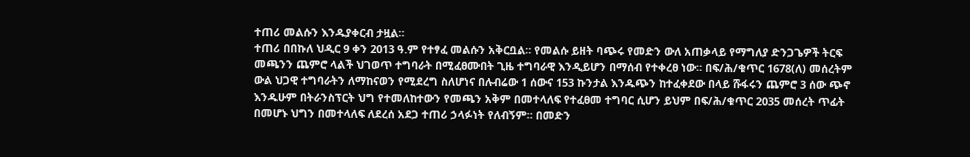ተጠሪ መልሱን እንዱያቀርብ ታዟል።
ተጠሪ በበኩለ ህዲር 9 ቀን 2013 ዓ.ም የተፃፈ መልሱን አቅርቧል። የመልሱ ይዘት ባጭሩ የመድን ውለ አጠቃላይ የማግለያ ድንጋጌዎች ትርፍ መጫንን ጨምሮ ላልች ህገወጥ ተግባራት በሚፈፀሙበት ጊዜ ተግባራዊ እንዲይሆን በማሰብ የተቀረፀ ነው። በፍ/ሕ/ቁጥር 1678(ለ) መሰረትም ውል ህጋዊ ተግባራትን ለማከናወን የሚደረግ ስለሆነና በሉብሬው 1 ሰውና 153 ኩንታል እንዱጭን ከተፈቀደው በላይ ሹፋሩን ጨምሮ 3 ሰው ጭኖ እንዱሁም በትራንስፕርት ህግ የተመለከተውን የመጫን አቅም በመተላለፍ የተፈፀመ ተግባር ሲሆን ይህም በፍ/ሕ/ቁጥር 2035 መሰረት ጥፊት በመሆኑ ህግን በመተላለፍ ለደረሰ አደጋ ተጠሪ ኃላፉነት የለብኝም። በመድን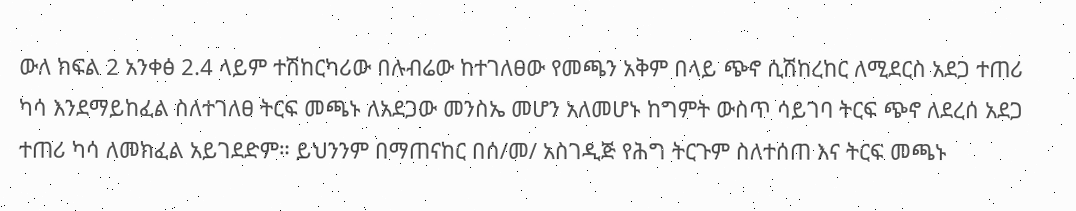ውለ ክፍል 2 አንቀፅ 2.4 ላይም ተሽከርካሪው በሉብሬው ከተገለፀው የመጫን አቅም በላይ ጭኖ ሲሽከረከር ለሚደርስ አደጋ ተጠሪ ካሳ እንደማይከፈል ስለተገለፀ ትርፍ መጫኑ ለአደጋው መንስኤ መሆን አለመሆኑ ከግምት ውስጥ ሳይገባ ትርፍ ጭኖ ለደረሰ አደጋ ተጠሪ ካሳ ለመክፈል አይገደድም። ይህንንም በማጠናከር በሰ/መ/ አስገዲጅ የሕግ ትርጉም ስለተሰጠ እና ትርፍ መጫኑ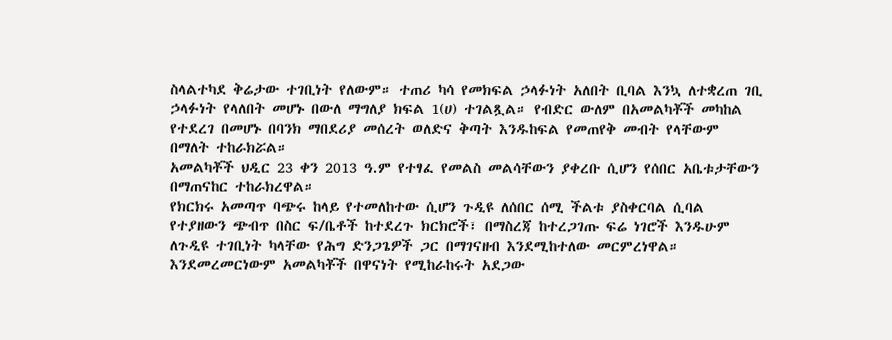ስላልተካደ ቅሬታው ተገቢነት የለውም። ተጠሪ ካሳ የመክፍል ኃላፉነት አለበት ቢባል እንኳ ለተቋረጠ ገቢ ኃላፉነት የላለበት መሆኑ በውለ ማግለያ ክፍል 1(ሀ) ተገልጿል። የብድር ውለም በአመልካቾች መካከል የተደረገ በመሆኑ በባንክ ማበደሪያ መሰረት ወለድና ቅጣት እንዱከፍል የመጠየቅ መብት የላቸውም በማለት ተከራክሯል።
አመልካቾች ህዲር 23 ቀን 2013 ዓ.ም የተፃፈ የመልስ መልሳቸውን ያቀረቡ ሲሆን የሰበር አቤቱታቸውን በማጠናከር ተከራክረዋል።
የክርክሩ አመጣጥ ባጭሩ ከላይ የተመለከተው ሲሆን ጉዲዩ ለሰበር ሰሚ ችልቱ ያስቀርባል ሲባል የተያዘውን ጭብጥ በስር ፍ/ቤቶች ከተደረጉ ክርክሮች፣ በማስረጃ ከተረጋገጡ ፍሬ ነገሮች እንዱሁም ለጉዲዩ ተገቢነት ካላቸው የሕግ ድንጋጌዎች ጋር በማገናዘብ እንደሚከተለው መርምረነዋል።
እንደመረመርነውም አመልካቾች በዋናነት የሚከራከሩት አደጋው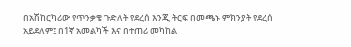በአሽከርካሪው የጥንቃቄ ጉድለት የደረሰ እንጂ ትርፍ በመጫኑ ምክንያት የደረሰ አይደለም፤ በ1ኛ አመልካች እና በተጠሪ መካከል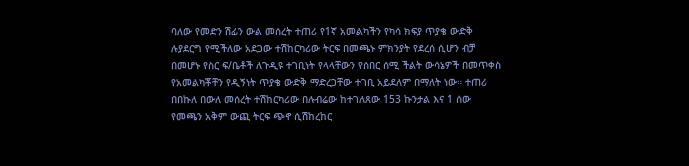ባለው የመድን ሽፊን ውል መሰረት ተጠሪ የ1ኛ አመልካችን የካሳ ክፍያ ጥያቄ ውድቅ ሉያደርግ የሚችለው አደጋው ተሽከርካሪው ትርፍ በመጫኑ ምክንያት የደረሰ ሲሆን ብቻ በመሆኑ የስር ፍ/ቤቶች ለጉዲዩ ተገቢነት የላላቸውን የሰበር ሰሚ ችልት ውሳኔዎች በመጥቀስ የአመልካቾቸን የዲኝነት ጥያቄ ውድቅ ማድረጋቸው ተገቢ አይደለም በማለት ነው። ተጠሪ በበኩለ በውለ መሰረት ተሽከርካሪው በሉብሬው ከተገለጸው 153 ኩንታል እና 1 ሰው የመጫን አቅም ውጪ ትርፍ ጭኖ ሲሽከረከር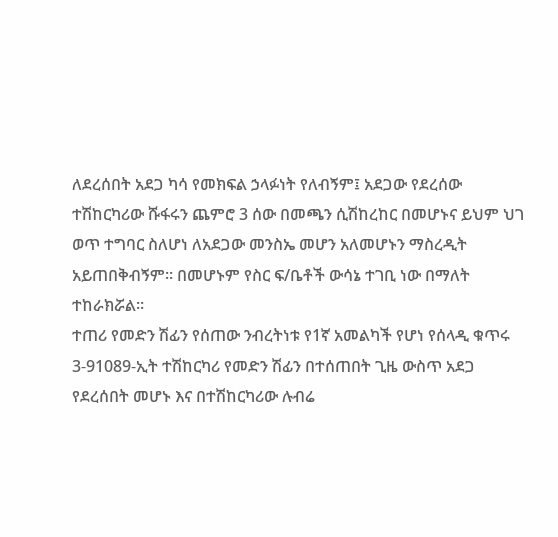ለደረሰበት አደጋ ካሳ የመክፍል ኃላፉነት የለብኝም፤ አደጋው የደረሰው ተሽከርካሪው ሹፋሩን ጨምሮ 3 ሰው በመጫን ሲሽከረከር በመሆኑና ይህም ህገ ወጥ ተግባር ስለሆነ ለአደጋው መንስኤ መሆን አለመሆኑን ማስረዲት አይጠበቅብኝም። በመሆኑም የስር ፍ/ቤቶች ውሳኔ ተገቢ ነው በማለት ተከራክሯል።
ተጠሪ የመድን ሽፊን የሰጠው ንብረትነቱ የ1ኛ አመልካች የሆነ የሰላዲ ቁጥሩ 3-91089-ኢት ተሽከርካሪ የመድን ሽፊን በተሰጠበት ጊዜ ውስጥ አደጋ የደረሰበት መሆኑ እና በተሽከርካሪው ሉብሬ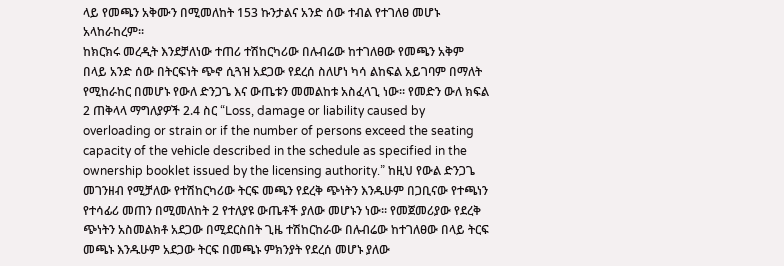ላይ የመጫን አቅሙን በሚመለከት 153 ኩንታልና አንድ ሰው ተብል የተገለፀ መሆኑ አላከራከረም።
ከክርክሩ መረዲት እንደቻለነው ተጠሪ ተሽከርካሪው በሉብሬው ከተገለፀው የመጫን አቅም በላይ አንድ ሰው በትርፍነት ጭኖ ሲጓዝ አደጋው የደረሰ ስለሆነ ካሳ ልከፍል አይገባም በማለት የሚከራከር በመሆኑ የውለ ድንጋጌ እና ውጤቱን መመልከቱ አስፈላጊ ነው። የመድን ውለ ክፍል 2 ጠቅላላ ማግለያዎች 2.4 ስር “Loss, damage or liability caused by overloading or strain or if the number of persons exceed the seating capacity of the vehicle described in the schedule as specified in the ownership booklet issued by the licensing authority.” ከዚህ የውል ድንጋጌ መገንዘብ የሚቻለው የተሽከርካሪው ትርፍ መጫን የደረቅ ጭነትን እንዱሁም በጋቢናው የተጫነን የተሳፊሪ መጠን በሚመለከት 2 የተለያዩ ውጤቶች ያለው መሆኑን ነው። የመጀመሪያው የደረቅ ጭነትን አስመልክቶ አደጋው በሚደርስበት ጊዜ ተሽከርከራው በሉብሬው ከተገለፀው በላይ ትርፍ መጫኑ እንዱሁም አደጋው ትርፍ በመጫኑ ምክንያት የደረሰ መሆኑ ያለው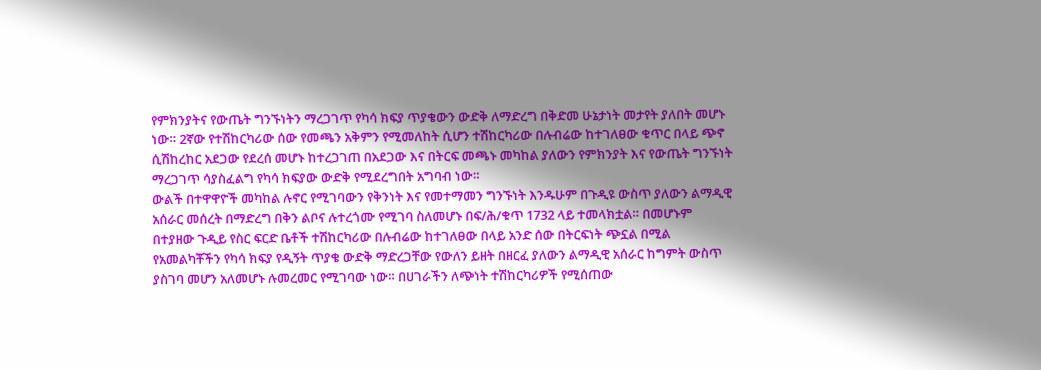የምክንያትና የውጤት ግንኙነትን ማረጋገጥ የካሳ ክፍያ ጥያቄውን ውድቅ ለማድረግ በቅድመ ሁኔታነት መታየት ያለበት መሆኑ ነው። 2ኛው የተሽከርካሪው ሰው የመጫን አቅምን የሚመለከት ሲሆን ተሽከርካሪው በሉብሬው ከተገለፀው ቁጥር በላይ ጭኖ ሲሽከረከር አደጋው የደረሰ መሆኑ ከተረጋገጠ በአደጋው እና በትርፍ መጫኑ መካከል ያለውን የምክንያት እና የውጤት ግንኙነት ማረጋገጥ ሳያስፈልግ የካሳ ክፍያው ውድቅ የሚደረግበት አግባብ ነው።
ውልች በተዋዋዮች መካከል ሉኖር የሚገባውን የቅንነት እና የመተማመን ግንኙነት እንዱሁም በጉዲዩ ውስጥ ያለውን ልማዲዊ አሰራር መሰረት በማድረግ በቅን ልቦና ሉተረጎሙ የሚገባ ስለመሆኑ በፍ/ሕ/ቁጥ 1732 ላይ ተመላክቷል። በመሆኑም በተያዘው ጉዲይ የስር ፍርድ ቤቶች ተሽከርካሪው በሉብሬው ከተገለፀው በላይ አንድ ሰው በትርፍነት ጭኗል በሚል የአመልካቾችን የካሳ ክፍያ የዲኝት ጥያቄ ውድቅ ማድረጋቸው የውለን ይዘት በዘርፈ ያለውን ልማዲዊ አሰራር ከግምት ውስጥ ያስገባ መሆን አለመሆኑ ሉመረመር የሚገባው ነው። በሀገራችን ለጭነት ተሽከርካሪዎች የሚሰጠው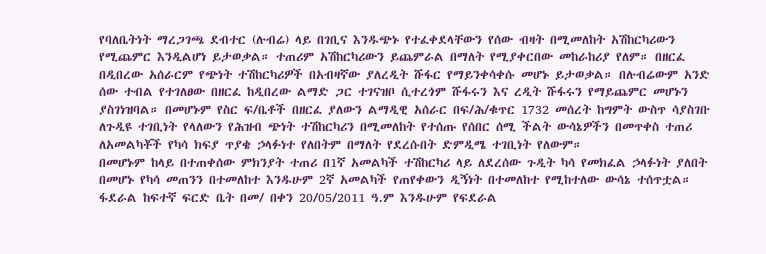የባለቤትነት ማረጋገጫ ደብተር (ሉብሬ) ላይ በገቢና እንዱጭኑ የተፈቀደላቸውን የሰው ብዛት በሚመለከት አሽከርካሪውን የሚጨምር እንዲልሆነ ይታወቃል። ተጠሪም አሽከርካሪውን ይጨምራል በማለት የሚያቀርበው መከራከሪያ የለም። በዘርፈ በዲበረው አሰራርም የጭነት ተሽከርካሪዎች በአብዛኛው ያለረዲት ሹፋር የማይንቀሳቀሱ መሆኑ ይታወቃል። በሉብሬውም አንድ ሰው ተብል የተገለፀው በዘርፈ ከዲበረው ልማድ ጋር ተገናዝቦ ሲተረጎም ሹፋሩን እና ረዲት ሹፋሩን የማይጨምር መሆኑን ያስገነዝባል። በመሆኑም የስር ፍ/ቤቶች በዘርፈ ያለውን ልማዲዊ አሰራር በፍ/ሕ/ቁጥር 1732 መሰረት ከግምት ውስጥ ሳያስገቡ ለጉዲዩ ተገቢነት የላለውን የሕዝብ ጭነት ተሽከርካሪን በሚመለከት የተሰጡ የሰበር ሰሚ ችልት ውሳኔዎችን በመጥቀስ ተጠሪ ለአመልካቾች የካሳ ክፍያ ጥያቄ ኃላፉነተ የለበትም በማለት የደረሱበት ድምዲሜ ተገቢነት የለውም።
በመሆኑም ከላይ በተጠቀሰው ምክንያት ተጠሪ በ1ኛ አመልካች ተሽከርካሪ ላይ ለደረሰው ጉዲት ካሳ የመክፈል ኃላፉነት ያለበት በመሆኑ የካሳ መጠንን በተመለከተ እንዱሁም 2ኛ አመልካች የጠየቀውን ዲኝነት በተመለከተ የሚከተለው ውሳኔ ተሰጥቷል።
ፋደራል ከፍተኛ ፍርድ ቤት በመ/ በቀን 20/05/2011 ዓ.ም እንዱሁም የፍደራል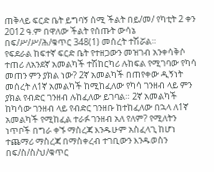ጠቅላይ ፍርድ ቤት ይግባኝ ሰሚ ችልት በይ/መ/ የካቲት 2 ቀን 2012 ዓ.ም በዋለው ችልት የሰጡት ውሳኔ በፍ/ሥ/ሥ/ሕ/ቁጥር 348(1) መሰረት ተሽሯል።
የፍደራል ከፍተኛ ፍርድ ቤት የተዘጋውን መዝገብ አንቀሳቅሶ ተጠሪ ለአንደኛ አመልካች ተሽከርካሪ ሉከፍል የሚገባው የካሳ መጠን ምን ያክል ነው? 2ኛ አመልካች በጠየቀው ዲኝነት መሰረት ለ1ኛ አመልካች ከሚከፈለው የካሳ ገንዘብ ላይ ምን ያክል የብድር ገንዘብ ሉከፈለው ይገባል። 2ኛ አመልካች ከካሳው ገንዘብ ላይ የብድር ገንዘቡ ከተከፈለው በኋላ ለ1ኛ አመልካች የሚከፈል ተራፉ ገንዘብ አለ የለም? የሚለትን ነጥቦች በግራ ቀኙ ማስረጃ እንዱሁም አስፈላጊ ከሆነ ተጨማሪ ማስረጃ በማስቀረብ ተገቢውን እንዱወስን በፍ/ስ/ስ/ህ/ቁጥር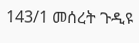143/1 መሰረት ጉዲዩ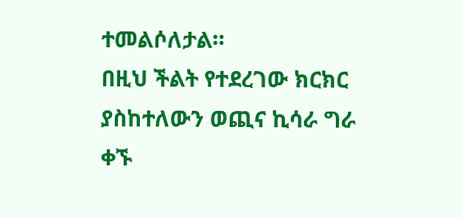ተመልሶለታል።
በዚህ ችልት የተደረገው ክርክር ያስከተለውን ወጪና ኪሳራ ግራ ቀኙ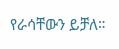የራሳቸውን ይቻለ።